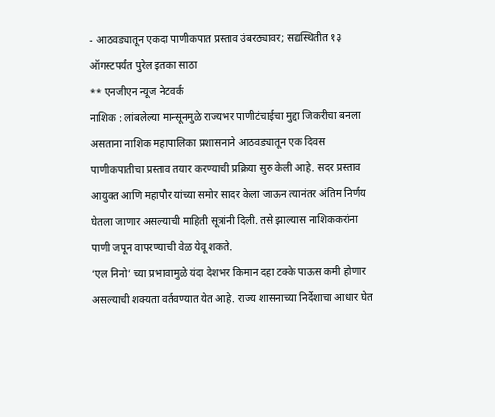- आठवड्यातून एकदा पाणीकपात प्रस्ताव उंबरठ्यावर; सद्यस्थितीत १३ ऑगस्टपर्यंत पुरेल इतका साठा
** एनजीएन न्यूज नेटवर्क
नाशिक : लांबलेल्या मान्सूनमुळे राज्यभर पाणीटंचाईचा मुद्दा जिकरीचा बनला असताना नाशिक महापालिका प्रशासनाने आठवड्यातून एक दिवस पाणीकपातीचा प्रस्ताव तयार करण्याची प्रक्रिया सुरु केली आहे. सदर प्रस्ताव आयुक्त आणि महापौर यांच्या समोर सादर केला जाऊन त्यानंतर अंतिम निर्णय घेतला जाणार असल्याची माहिती सूत्रांनी दिली. तसे झाल्यास नाशिककरांना पाणी जपून वापरण्याची वेळ येवू शकते.
‘एल निनो’ च्या प्रभावामुळे यंदा देशभर किमान दहा टक्के पाऊस कमी होणार असल्याची शक्यता वर्तवण्यात येत आहे. राज्य शासनाच्या निर्देशाचा आधार घेत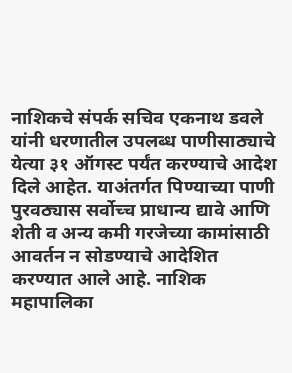नाशिकचे संपर्क सचिव एकनाथ डवले यांनी धरणातील उपलब्ध पाणीसाठ्याचे येत्या ३१ ऑगस्ट पर्यंत करण्याचे आदेश दिले आहेत. याअंतर्गत पिण्याच्या पाणी पुरवठ्यास सर्वोच्च प्राधान्य द्यावे आणि शेती व अन्य कमी गरजेच्या कामांसाठी आवर्तन न सोडण्याचे आदेशित करण्यात आले आहे. नाशिक महापालिका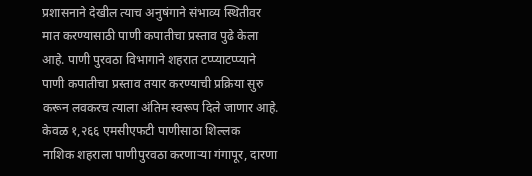प्रशासनाने देखील त्याच अनुषंगाने संभाव्य स्थितीवर मात करण्यासाठी पाणी कपातीचा प्रस्ताव पुढे केला आहे. पाणी पुरवठा विभागाने शहरात टप्प्याटप्प्याने पाणी कपातीचा प्रस्ताव तयार करण्याची प्रक्रिया सुरु करून लवकरच त्याला अंतिम स्वरूप दिले जाणार आहे.
केवळ १,२६६ एमसीएफटी पाणीसाठा शिल्लक
नाशिक शहराला पाणीपुरवठा करणाऱ्या गंगापूर, दारणा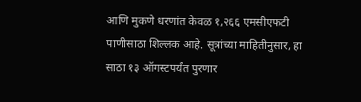आणि मुकणे धरणांत केवळ १,२६६ एमसीएफटी पाणीसाठा शिल्लक आहे. सूत्रांच्या माहितीनुसार, हा साठा १३ ऑगस्टपर्यंत पुरणार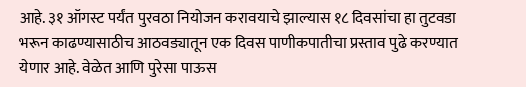आहे. ३१ ऑगस्ट पर्यंत पुरवठा नियोजन करावयाचे झाल्यास १८ दिवसांचा हा तुटवडा भरून काढण्यासाठीच आठवड्यातून एक दिवस पाणीकपातीचा प्रस्ताव पुढे करण्यात येणार आहे. वेळेत आणि पुरेसा पाऊस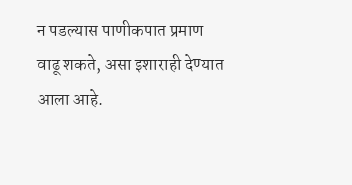न पडल्यास पाणीकपात प्रमाण वाढू शकते, असा इशाराही देण्यात आला आहे.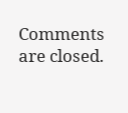Comments are closed.